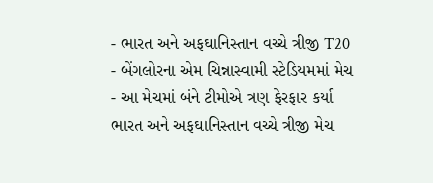- ભારત અને અફઘાનિસ્તાન વચ્ચે ત્રીજી T20
- બેંગલોરના એમ ચિન્નાસ્વામી સ્ટેડિયમમાં મેચ
- આ મેચમાં બંને ટીમોએ ત્રણ ફેરફાર કર્યા
ભારત અને અફઘાનિસ્તાન વચ્ચે ત્રીજી મેચ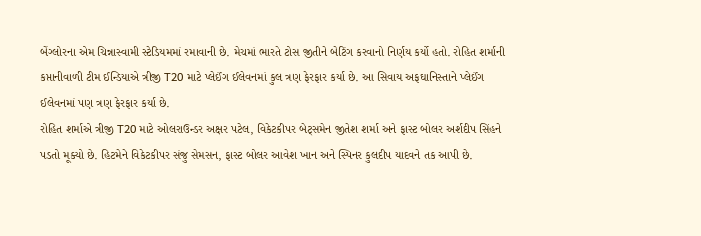બેંગ્લોરના એમ ચિન્નાસ્વામી સ્ટેડિયમમાં રમાવાની છે. મેચમાં ભારતે ટોસ જીતીને બેટિંગ કરવાનો નિર્ણય કર્યો હતો. રોહિત શર્માની કપ્તાનીવાળી ટીમ ઈન્ડિયાએ ત્રીજી T20 માટે પ્લેઈંગ ઈલેવનમાં કુલ ત્રણ ફેરફાર કર્યા છે. આ સિવાય અફઘાનિસ્તાને પ્લેઈંગ ઈલેવનમાં પણ ત્રણ ફેરફાર કર્યા છે.
રોહિત શર્માએ ત્રીજી T20 માટે ઓલરાઉન્ડર અક્ષર પટેલ, વિકેટકીપર બેટ્સમેન જીતેશ શર્મા અને ફાસ્ટ બોલર અર્શદીપ સિંહને પડતો મૂક્યો છે. હિટમેને વિકેટકીપર સંજુ સેમસન, ફાસ્ટ બોલર આવેશ ખાન અને સ્પિનર કુલદીપ યાદવને તક આપી છે.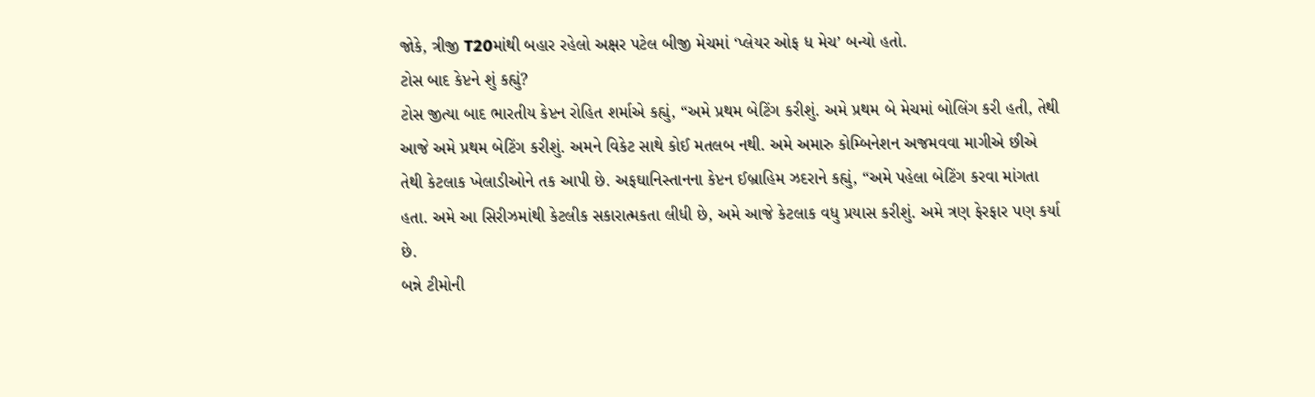જોકે, ત્રીજી T20માંથી બહાર રહેલો અક્ષર પટેલ બીજી મેચમાં ‘પ્લેયર ઓફ ધ મેચ’ બન્યો હતો.
ટોસ બાદ કેપ્ટને શું કહ્યું?
ટોસ જીત્યા બાદ ભારતીય કેપ્ટન રોહિત શર્માએ કહ્યું, “અમે પ્રથમ બેટિંગ કરીશું. અમે પ્રથમ બે મેચમાં બોલિંગ કરી હતી, તેથી આજે અમે પ્રથમ બેટિંગ કરીશું. અમને વિકેટ સાથે કોઈ મતલબ નથી. અમે અમારુ કોમ્બિનેશન અજમવવા માગીએ છીએ તેથી કેટલાક ખેલાડીઓને તક આપી છે. અફઘાનિસ્તાનના કેપ્ટન ઈબ્રાહિમ ઝદરાને કહ્યું, “અમે પહેલા બેટિંગ કરવા માંગતા હતા. અમે આ સિરીઝમાંથી કેટલીક સકારાત્મકતા લીધી છે, અમે આજે કેટલાક વધુ પ્રયાસ કરીશું. અમે ત્રણ ફેરફાર પણ કર્યા છે.
બન્ને ટીમોની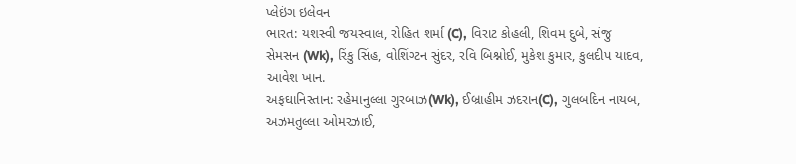પ્લેઇંગ ઇલેવન
ભારત: યશસ્વી જયસ્વાલ, રોહિત શર્મા (C), વિરાટ કોહલી, શિવમ દુબે, સંજુ સેમસન (Wk), રિંકુ સિંહ, વોશિંગ્ટન સુંદર, રવિ બિશ્નોઈ, મુકેશ કુમાર, કુલદીપ યાદવ, આવેશ ખાન.
અફઘાનિસ્તાન: રહેમાનુલ્લા ગુરબાઝ(Wk), ઈબ્રાહીમ ઝદરાન(C), ગુલબદિન નાયબ, અઝમતુલ્લા ઓમરઝાઈ,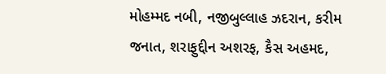મોહમ્મદ નબી, નજીબુલ્લાહ ઝદરાન, કરીમ જનાત, શરાફુદ્દીન અશરફ, કૈસ અહમદ,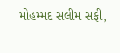મોહમ્મદ સલીમ સફી,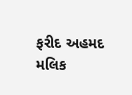ફરીદ અહમદ મલિક